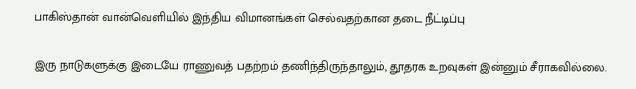பாகிஸ்தான் வான்வெளியில் இந்திய விமானங்கள் செல்வதற்கான தடை நீட்டிப்பு

இரு நாடுகளுக்கு இடையே ராணுவத் பதற்றம் தணிந்திருந்தாலும், தூதரக உறவுகள் இன்னும் சீராகவில்லை.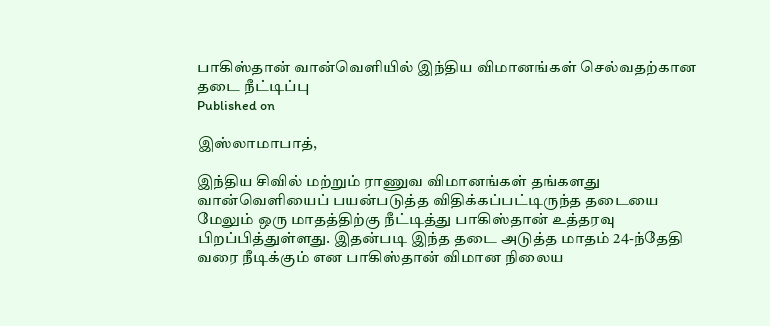பாகிஸ்தான் வான்வெளியில் இந்திய விமானங்கள் செல்வதற்கான தடை நீட்டிப்பு
Published on

இஸ்லாமாபாத்,

இந்திய சிவில் மற்றும் ராணுவ விமானங்கள் தங்களது வான்வெளியைப் பயன்படுத்த விதிக்கப்பட்டிருந்த தடையை மேலும் ஒரு மாதத்திற்கு நீட்டித்து பாகிஸ்தான் உத்தரவு பிறப்பித்துள்ளது. இதன்படி இந்த தடை அடுத்த மாதம் 24-ந்தேதி வரை நீடிக்கும் என பாகிஸ்தான் விமான நிலைய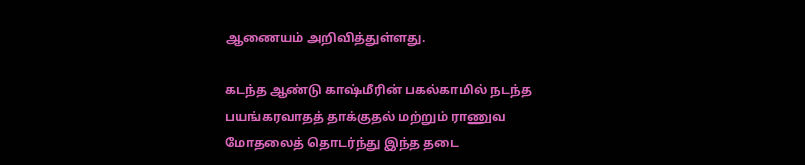ஆணையம் அறிவித்துள்ளது.

கடந்த ஆண்டு காஷ்மீரின் பகல்காமில் நடந்த பயங்கரவாதத் தாக்குதல் மற்றும் ராணுவ மோதலைத் தொடர்ந்து இந்த தடை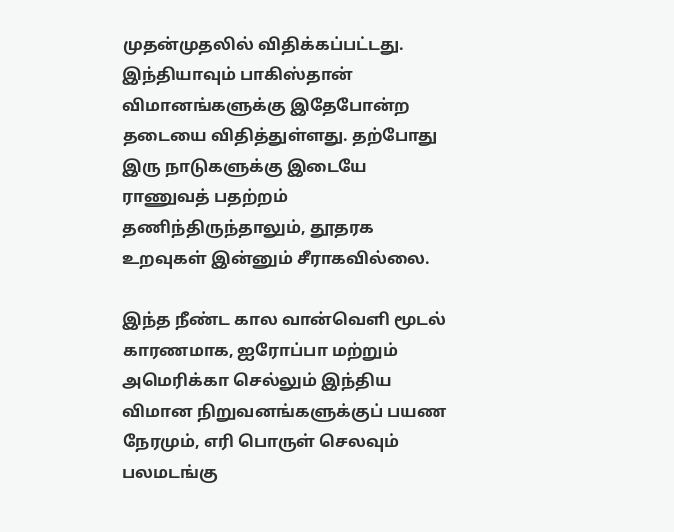முதன்முதலில் விதிக்கப்பட்டது. இந்தியாவும் பாகிஸ்தான் விமானங்களுக்கு இதேபோன்ற தடையை விதித்துள்ளது. தற்போது இரு நாடுகளுக்கு இடையே ராணுவத் பதற்றம் தணிந்திருந்தாலும், தூதரக உறவுகள் இன்னும் சீராகவில்லை.

இந்த நீண்ட கால வான்வெளி மூடல் காரணமாக, ஐரோப்பா மற்றும் அமெரிக்கா செல்லும் இந்திய விமான நிறுவனங்களுக்குப் பயண நேரமும், எரி பொருள் செலவும் பலமடங்கு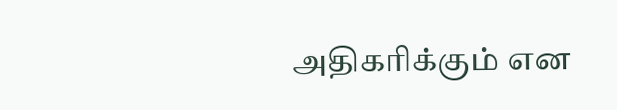அதிகரிக்கும் என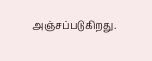அஞ்சப்படுகிறது.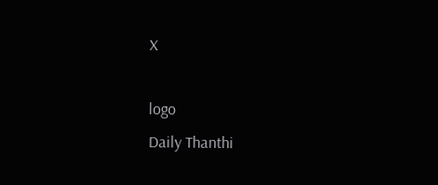X

logo
Daily Thanthi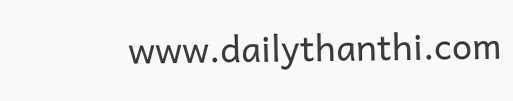www.dailythanthi.com